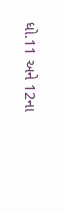ધો.11 અને 12ના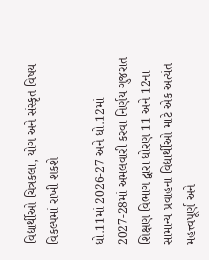વિદ્યાર્થીઓ ચિત્રકલા, યોગ અને સંસ્કૃત વિષય વિકલ્પમાં રાખી શકશે

ધો.11માં 2026-27 અને ધો.12માં 2027-28માં અમલવારી કરવા નિર્ણય ગુજરાત શિક્ષણ વિભાગ દ્વારા ધોરણ 11 અને 12ના સામાન્ય પ્રવાહના વિદ્યાર્થીઓ માટે એક અત્યંત મહત્ત્વપૂર્ણ અને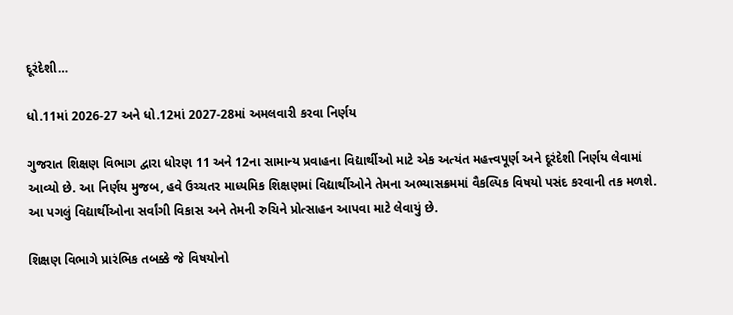દૂરંદેશી…

ધો.11માં 2026-27 અને ધો.12માં 2027-28માં અમલવારી કરવા નિર્ણય

ગુજરાત શિક્ષણ વિભાગ દ્વારા ધોરણ 11 અને 12ના સામાન્ય પ્રવાહના વિદ્યાર્થીઓ માટે એક અત્યંત મહત્ત્વપૂર્ણ અને દૂરંદેશી નિર્ણય લેવામાં આવ્યો છે. આ નિર્ણય મુજબ, હવે ઉચ્ચતર માધ્યમિક શિક્ષણમાં વિદ્યાર્થીઓને તેમના અભ્યાસક્રમમાં વૈકલ્પિક વિષયો પસંદ કરવાની તક મળશે. આ પગલું વિદ્યાર્થીઓના સર્વાંગી વિકાસ અને તેમની રુચિને પ્રોત્સાહન આપવા માટે લેવાયું છે.

શિક્ષણ વિભાગે પ્રારંભિક તબક્કે જે વિષયોનો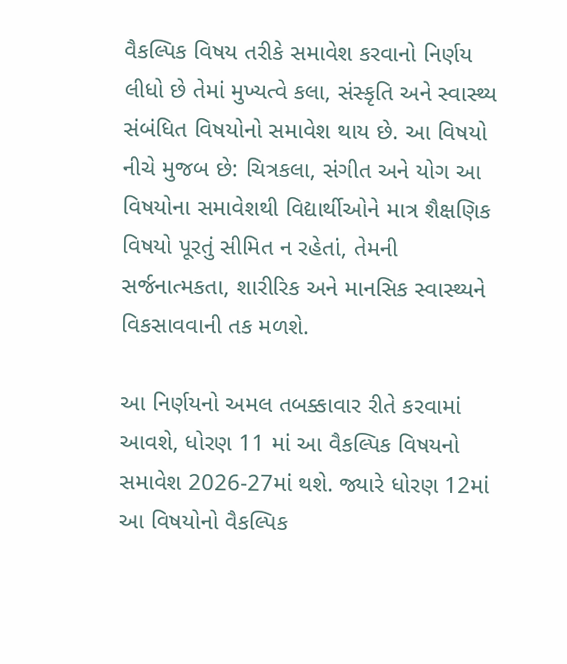વૈકલ્પિક વિષય તરીકે સમાવેશ કરવાનો નિર્ણય લીધો છે તેમાં મુખ્યત્વે કલા, સંસ્કૃતિ અને સ્વાસ્થ્ય સંબંધિત વિષયોનો સમાવેશ થાય છે. આ વિષયો નીચે મુજબ છે: ચિત્રકલા, સંગીત અને યોગ આ વિષયોના સમાવેશથી વિદ્યાર્થીઓને માત્ર શૈક્ષણિક વિષયો પૂરતું સીમિત ન રહેતાં, તેમની સર્જનાત્મકતા, શારીરિક અને માનસિક સ્વાસ્થ્યને વિકસાવવાની તક મળશે.

આ નિર્ણયનો અમલ તબક્કાવાર રીતે કરવામાં આવશે, ધોરણ 11 માં આ વૈકલ્પિક વિષયનો સમાવેશ 2026-27માં થશે. જ્યારે ધોરણ 12માં આ વિષયોનો વૈકલ્પિક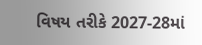વિષય તરીકે 2027-28માં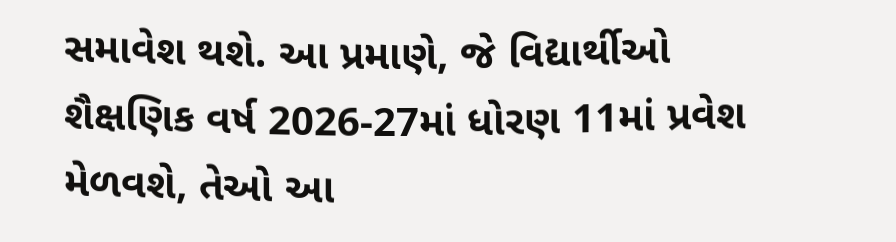સમાવેશ થશે. આ પ્રમાણે, જે વિદ્યાર્થીઓ શૈક્ષણિક વર્ષ 2026-27માં ધોરણ 11માં પ્રવેશ મેળવશે, તેઓ આ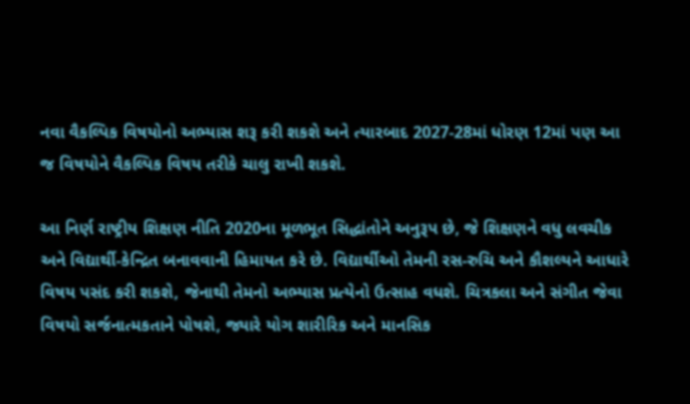નવા વૈકલ્પિક વિષયોનો અભ્યાસ શરૂ કરી શકશે અને ત્યારબાદ 2027-28માં ધોરણ 12માં પણ આ જ વિષયોને વૈકલ્પિક વિષય તરીકે ચાલુ રાખી શકશે.

આ નિર્ણ રાષ્ટ્રીય શિક્ષણ નીતિ 2020ના મૂળભૂત સિદ્ધાંતોને અનુરૂપ છે, જે શિક્ષણને વધુ લવચીક અને વિદ્યાર્થી-કેન્દ્રિત બનાવવાની હિમાયત કરે છે. વિદ્યાર્થીઓ તેમની રસ-રુચિ અને કૌશલ્યને આધારે વિષય પસંદ કરી શકશે, જેનાથી તેમનો અભ્યાસ પ્રત્યેનો ઉત્સાહ વધશે. ચિત્રકલા અને સંગીત જેવા વિષયો સર્જનાત્મકતાને પોષશે, જ્યારે યોગ શારીરિક અને માનસિક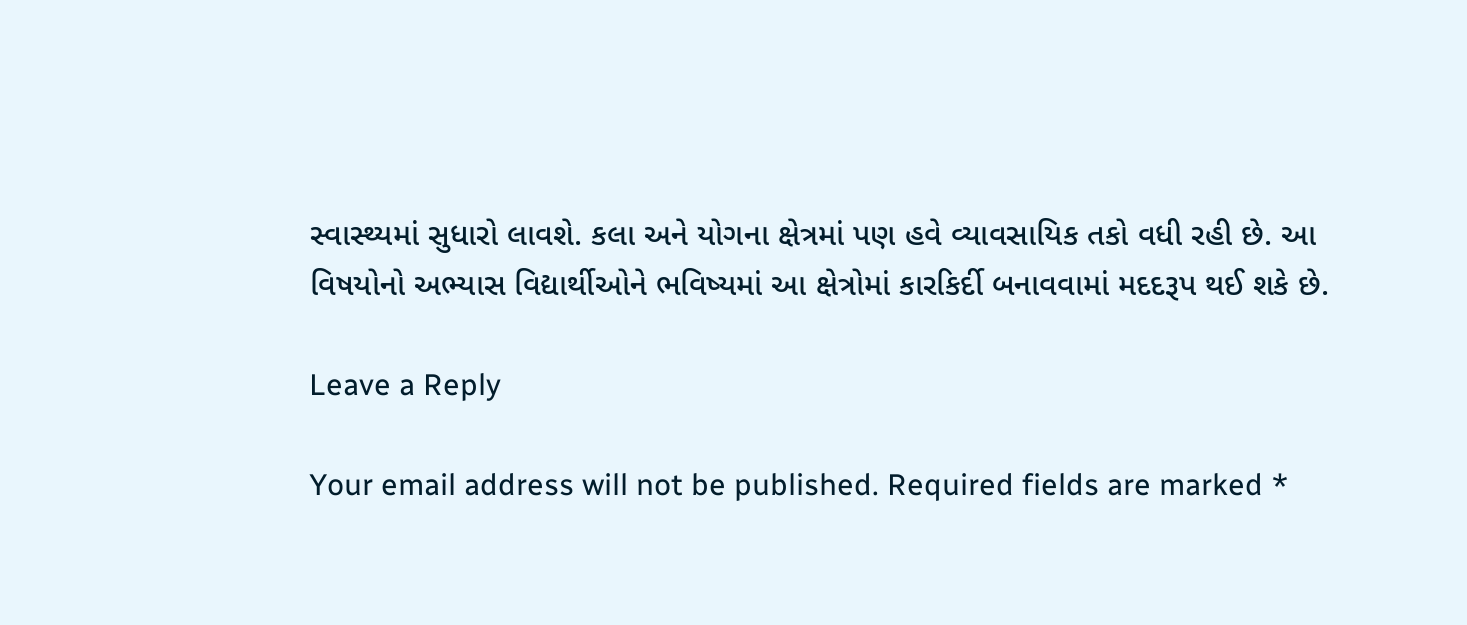સ્વાસ્થ્યમાં સુધારો લાવશે. કલા અને યોગના ક્ષેત્રમાં પણ હવે વ્યાવસાયિક તકો વધી રહી છે. આ વિષયોનો અભ્યાસ વિદ્યાર્થીઓને ભવિષ્યમાં આ ક્ષેત્રોમાં કારકિર્દી બનાવવામાં મદદરૂપ થઈ શકે છે.

Leave a Reply

Your email address will not be published. Required fields are marked *